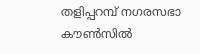തളിപ്പറമ്പ് നഗരസഭാ കൗണ്‍സില്‍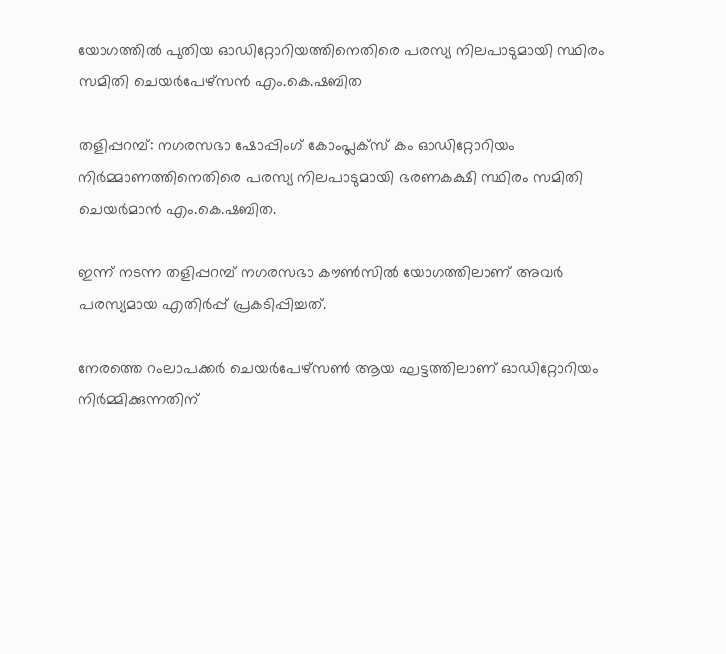യോഗത്തില്‍ പുതിയ ഓഡിറ്റോറിയത്തിനെതിരെ പരസ്യ നിലപാടുമായി സ്ഥിരം സമിതി ചെയര്‍പേഴ്‌സന്‍ എം.കെ.ഷബിത

തളിപ്പറമ്പ്: നഗരസഭാ ഷോപ്പിംഗ് കോംപ്ലക്‌സ് കം ഓഡിറ്റോറിയം നിര്‍മ്മാണത്തിനെതിരെ പരസ്യ നിലപാടുമായി ഭരണകക്ഷി സ്ഥിരം സമിതി ചെയര്‍മാന്‍ എം.കെ.ഷബിത.

ഇന്ന് നടന്ന തളിപ്പറമ്പ് നഗരസഭാ കൗണ്‍സില്‍ യോഗത്തിലാണ് അവര്‍ പരസ്യമായ എതിര്‍പ്പ് പ്രകടിപ്പിച്ചത്.

നേരത്തെ റംലാപക്കര്‍ ചെയര്‍പേഴ്‌സണ്‍ ആയ ഘട്ടത്തിലാണ് ഓഡിറ്റോറിയം നിര്‍മ്മിക്കുന്നതിന്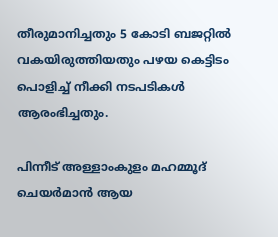തീരുമാനിച്ചതും 5 കോടി ബജറ്റില്‍ വകയിരുത്തിയതും പഴയ കെട്ടിടം പൊളിച്ച് നീക്കി നടപടികള്‍ ആരംഭിച്ചതും.

പിന്നീട് അള്ളാംകുളം മഹമ്മൂദ് ചെയര്‍മാന്‍ ആയ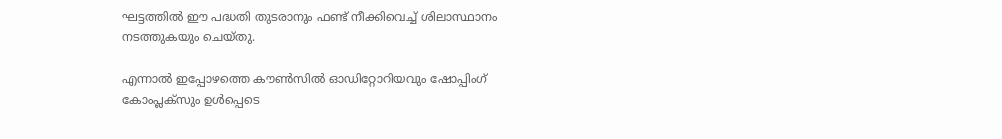ഘട്ടത്തില്‍ ഈ പദ്ധതി തുടരാനും ഫണ്ട് നീക്കിവെച്ച് ശിലാസ്ഥാനം നടത്തുകയും ചെയ്തു.

എന്നാല്‍ ഇപ്പോഴത്തെ കൗണ്‍സില്‍ ഓഡിറ്റോറിയവും ഷോപ്പിംഗ് കോംപ്ലക്‌സും ഉള്‍പ്പെടെ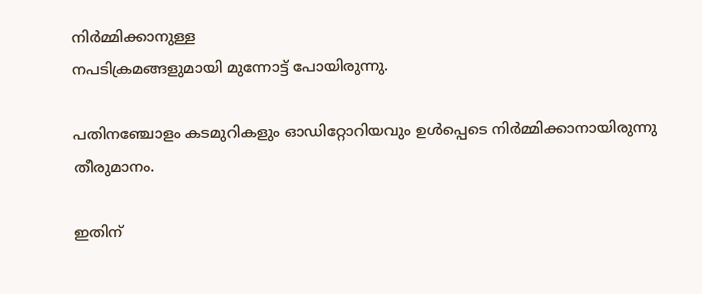നിര്‍മ്മിക്കാനുള്ള
നപടിക്രമങ്ങളുമായി മുന്നോട്ട് പോയിരുന്നു.

പതിനഞ്ചോളം കടമുറികളും ഓഡിറ്റോറിയവും ഉള്‍പ്പെടെ നിര്‍മ്മിക്കാനായിരുന്നു തീരുമാനം.

ഇതിന്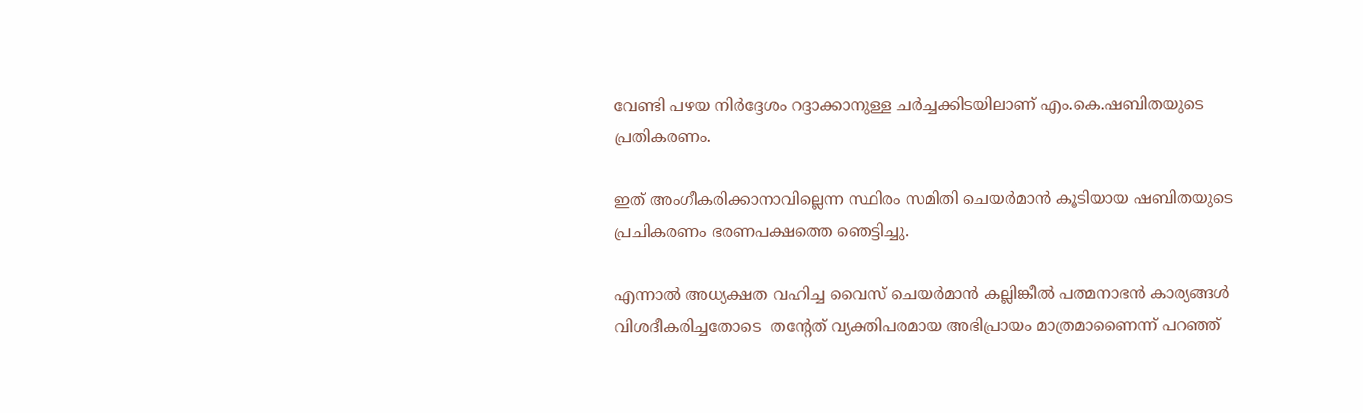വേണ്ടി പഴയ നിര്‍ദ്ദേശം റദ്ദാക്കാനുള്ള ചര്‍ച്ചക്കിടയിലാണ് എം.കെ.ഷബിതയുടെ പ്രതികരണം.

ഇത് അംഗീകരിക്കാനാവില്ലെന്ന സ്ഥിരം സമിതി ചെയര്‍മാന്‍ കൂടിയായ ഷബിതയുടെ പ്രചികരണം ഭരണപക്ഷത്തെ ഞെട്ടിച്ചു.

എന്നാല്‍ അധ്യക്ഷത വഹിച്ച വൈസ് ചെയര്‍മാന്‍ കല്ലിങ്കീല്‍ പത്മനാഭന്‍ കാര്യങ്ങള്‍ വിശദീകരിച്ചതോടെ  തന്റേത് വ്യക്തിപരമായ അഭിപ്രായം മാത്രമാണൈന്ന് പറഞ്ഞ്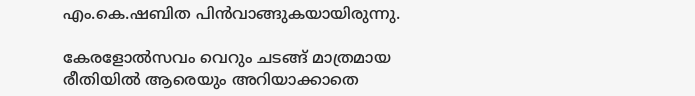എം.കെ.ഷബിത പിന്‍വാങ്ങുകയായിരുന്നു.

കേരളോല്‍സവം വെറും ചടങ്ങ് മാത്രമായ രീതിയില്‍ ആരെയും അറിയാക്കാതെ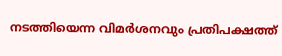നടത്തിയെന്ന വിമര്‍ശനവും പ്രതിപക്ഷത്ത്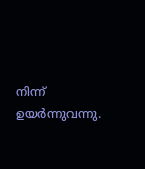നിന്ന് ഉയര്‍ന്നുവന്നു.